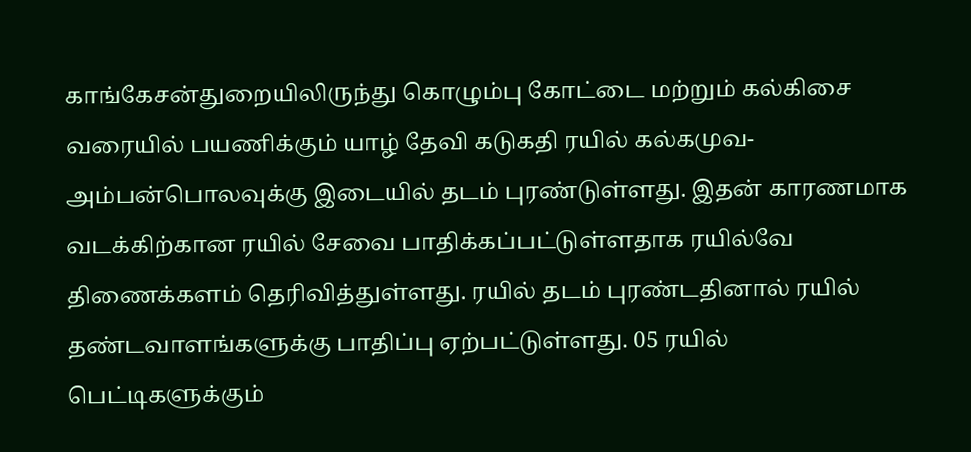காங்கேசன்துறையிலிருந்து கொழும்பு கோட்டை மற்றும் கல்கிசை வரையில் பயணிக்கும் யாழ் தேவி கடுகதி ரயில் கல்கமுவ-அம்பன்பொலவுக்கு இடையில் தடம் புரண்டுள்ளது. இதன் காரணமாக வடக்கிற்கான ரயில் சேவை பாதிக்கப்பட்டுள்ளதாக ரயில்வே திணைக்களம் தெரிவித்துள்ளது. ரயில் தடம் புரண்டதினால் ரயில் தண்டவாளங்களுக்கு பாதிப்பு ஏற்பட்டுள்ளது. 05 ரயில் பெட்டிகளுக்கும்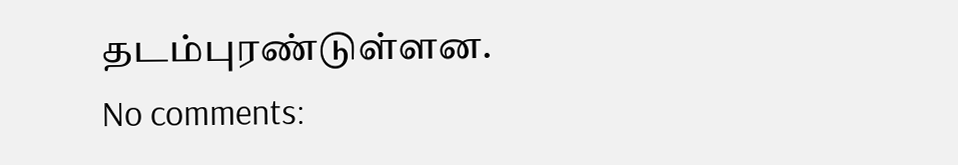தடம்புரண்டுள்ளன.
No comments: